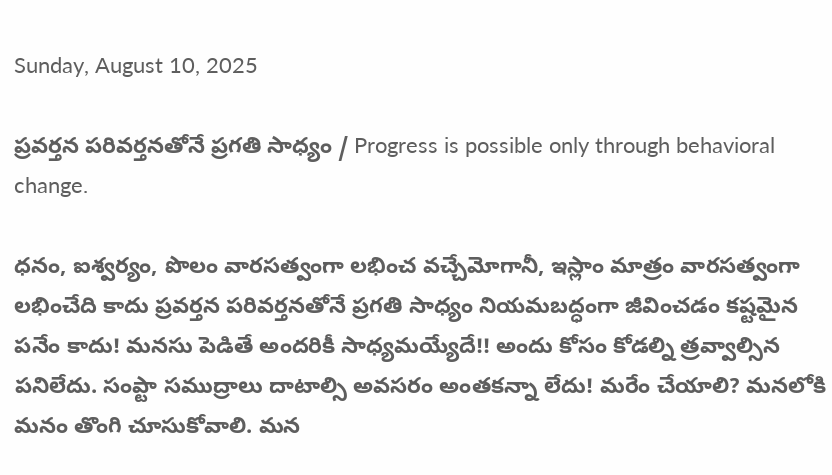Sunday, August 10, 2025

ప్రవర్తన పరివర్తనతోనే ప్రగతి సాధ్యం / Progress is possible only through behavioral change.

ధనం, ఐశ్వర్యం, పొలం వారసత్వంగా లభించ వచ్చేమోగానీ, ఇస్లాం మాత్రం వారసత్వంగా లభించేది కాదు ప్రవర్తన పరివర్తనతోనే ప్రగతి సాధ్యం నియమబద్ధంగా జీవించడం కష్టమైన పనేం కాదు! మనసు పెడితే అందరికీ సాధ్యమయ్యేదే!! అందు కోసం కోడల్ని త్రవ్వాల్సిన పనిలేదు. సంప్టా సముద్రాలు దాటాల్సి అవసరం అంతకన్నా లేదు! మరేం చేయాలి? మనలోకి మనం తొంగి చూసుకోవాలి. మన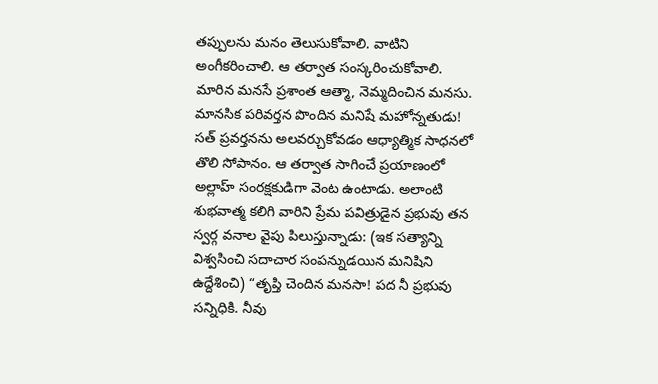తప్పులను మనం తెలుసుకోవాలి. వాటిని అంగీకరించాలి. ఆ తర్వాత సంస్కరించుకోవాలి. మారిన మనసే ప్రశాంత ఆత్మా, నెమ్మదించిన మనసు. మానసిక పరివర్తన పొందిన మనిషే మహోన్నతుడు! సత్‌ ప్రవర్తనను అలవర్చుకోవడం ఆధ్యాత్మిక సాధనలో తొలి సోపానం. ఆ తర్వాత సాగించే ప్రయాణంలో అల్లాహ్ సంరక్షకుడిగా వెంట ఉంటాడు. అలాంటి శుభవాత్మ కలిగి వారిని ప్రేమ పవిత్రుడైన ప్రభువు తన స్వర్గ వనాల వైపు పిలుస్తున్నాడు: (ఇక సత్యాన్ని విశ్వసించి సదాచార సంపన్నుడయిన మనిషిని ఉద్దేశించి) “తృప్తి చెందిన మనసా! పద నీ ప్రభువు సన్నిధికి. నీవు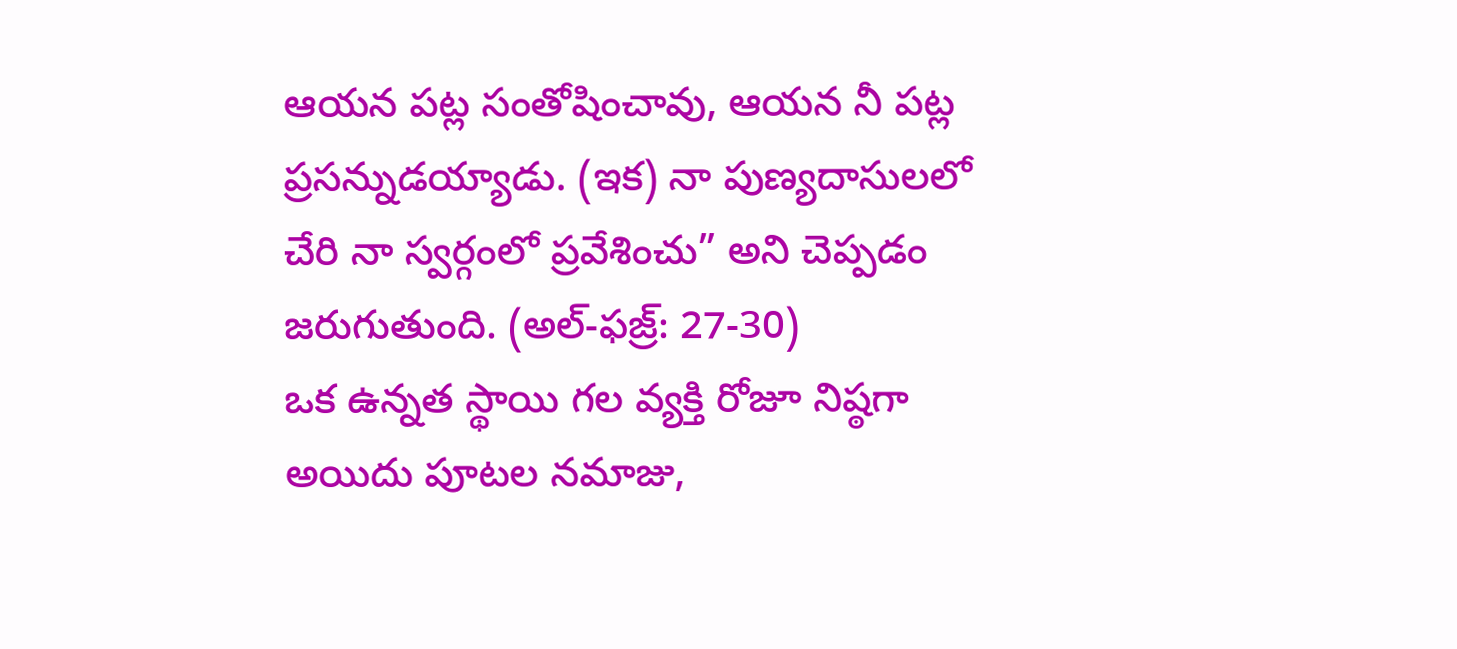ఆయన పట్ల సంతోషించావు, ఆయన నీ పట్ల ప్రసన్నుడయ్యాడు. (ఇక) నా పుణ్యదాసులలో చేరి నా స్వర్గంలో ప్రవేశించు” అని చెప్పడం జరుగుతుంది. (అల్-ఫజ్ర్: 27-30)
ఒక ఉన్నత స్థాయి గల వ్యక్తి రోజూ నిష్ఠగా అయిదు పూటల నమాజు,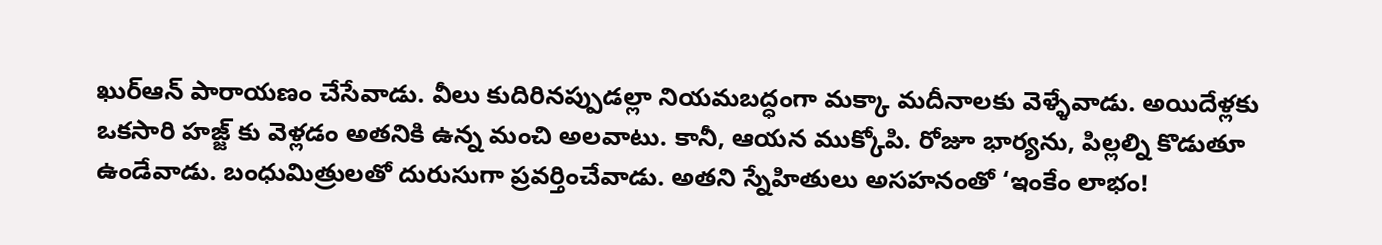ఖుర్ఆన్ పారాయణం చేసేవాడు. వీలు కుదిరినప్పుడల్లా నియమబద్ధంగా మక్కా మదీనాలకు వెళ్ళేవాడు. అయిదేళ్లకు ఒకసారి హజ్జ్ కు వెళ్లడం అతనికి ఉన్న మంచి అలవాటు. కానీ, ఆయన ముక్కోపి. రోజూ భార్యను, పిల్లల్ని కొడుతూ ఉండేవాడు. బంధుమిత్రులతో దురుసుగా ప్రవర్తించేవాడు. అతని స్నేహితులు అసహనంతో ‘ఇంకేం లాభం!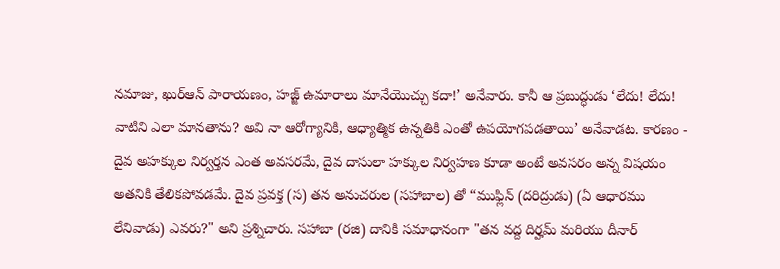నమాజు, ఖుర్ఆన్ పారాయణం, హజ్జ్ ఉమారాలు మానేయొచ్చు కదా!’ అనేవారు. కానీ ఆ ప్రబుద్ధుడు ‘లేదు! లేదు! వాటిని ఎలా మానతాను? అవి నా ఆరోగ్యానికి, ఆధ్యాత్మిక ఉన్నతికి ఎంతో ఉపయోగపడతాయి’ అనేవాడట. కారణం - దైవ అహక్కుల నిర్వర్తన ఎంత అవసరమే, దైవ దాసులా హక్కుల నిర్వహణ కూడా అంటే అవసరం అన్న విషయం అతనికి తేలికపోవడమే. దైవ ప్రవక్త (స) తన అనుచరుల (సహాబాల) తో “ముఫ్లిన్ (దరిద్రుడు) (ఏ ఆధారము లేనివాడు) ఎవరు?" అని ప్రశ్నిచారు. సహాబా (రజి) దానికి సమాధానంగా "తన వద్ద దిర్హమ్ మరియు దీనార్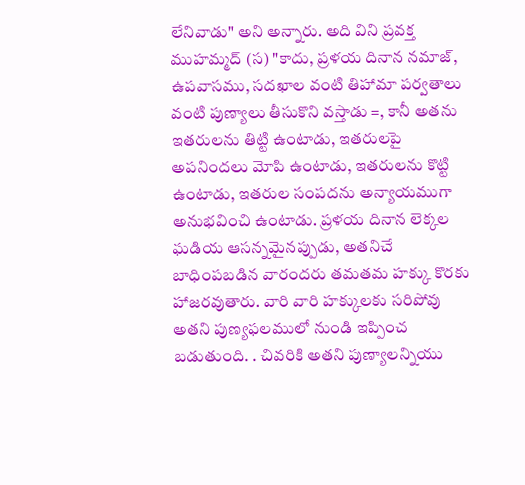లేనివాడు" అని అన్నారు. అది విని ప్రవక్త ముహమ్మద్ (స) "కాదు, ప్రళయ దినాన నమాజ్, ఉపవాసము, సదఖాల వంటి తిహామా పర్వతాలు వంటి పుణ్యాలు తీసుకొని వస్తాడు =, కానీ అతను ఇతరులను తిట్టి ఉంటాడు, ఇతరులపై అపనిందలు మోపి ఉంటాడు, ఇతరులను కొట్టి ఉంటాడు, ఇతరుల సంపదను అన్యాయముగా అనుభవించి ఉంటాడు. ప్రళయ దినాన లెక్కల ఘడియ ఆసన్నమైనప్పుడు, అతనిచే బాధింపబడిన వారందరు తమతమ హక్కు కొరకు హాజరవుతారు. వారి వారి హక్కులకు సరిపోవు అతని పుణ్యఫలములో నుండి ఇప్పించ బడుతుంది. . చివరికి అతని పుణ్యాలన్నియు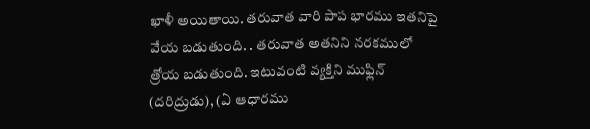ఖాళీ అయితాయి. తరువాత వారి పాప భారము ఇతనిపై వేయ బడుతుంది. . తరువాత అతనిని నరకములో త్రోయ బడుతుంది. ఇటువంటి వ్యక్తిని ముఫ్లిన్ (దరిద్రుడు), (ఏ ఆధారము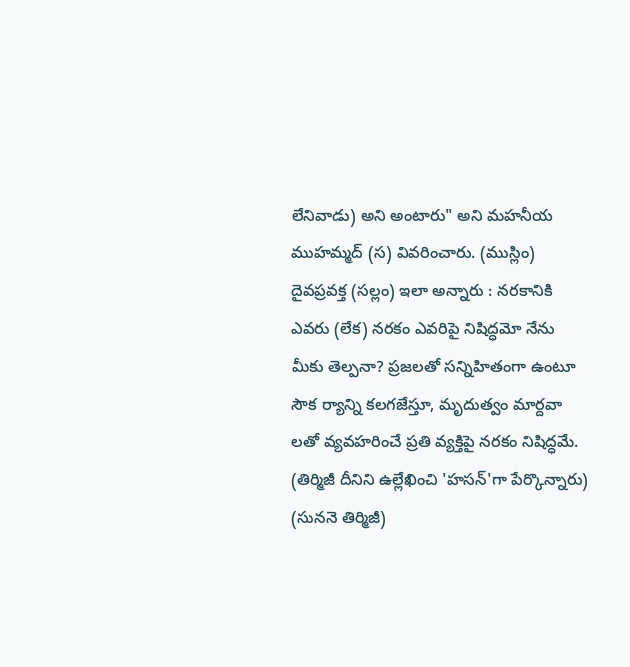లేనివాడు) అని అంటారు" అని మహనీయ ముహమ్మద్ (స) వివరించారు. (ముస్లిం) దైవప్రవక్త (సల్లం) ఇలా అన్నారు : నరకానికి ఎవరు (లేక) నరకం ఎవరిపై నిషిద్ధమో నేను మీకు తెల్పనా? ప్రజలతో సన్నిహితంగా ఉంటూ సౌక ర్యాన్ని కలగజేస్తూ, మృదుత్వం మార్దవా లతో వ్యవహరించే ప్రతి వ్యక్తిపై నరకం నిషిద్ధమే. (తిర్మిజీ దీనిని ఉల్లేఖించి 'హసన్'గా పేర్కొన్నారు) (సుననె తిర్మిజీ)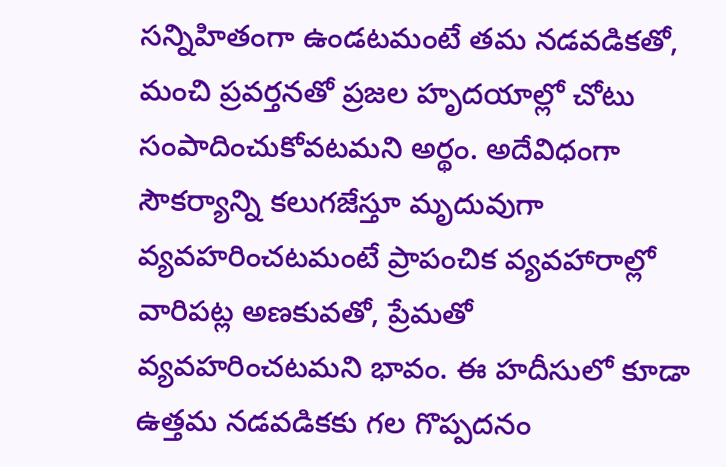సన్నిహితంగా ఉండటమంటే తమ నడవడికతో, మంచి ప్రవర్తనతో ప్రజల హృదయాల్లో చోటు సంపాదించుకోవటమని అర్థం. అదేవిధంగా సౌకర్యాన్ని కలుగజేస్తూ మృదువుగా వ్యవహరించటమంటే ప్రాపంచిక వ్యవహారాల్లో వారిపట్ల అణకువతో, ప్రేమతో వ్యవహరించటమని భావం. ఈ హదీసులో కూడా ఉత్తమ నడవడికకు గల గొప్పదనం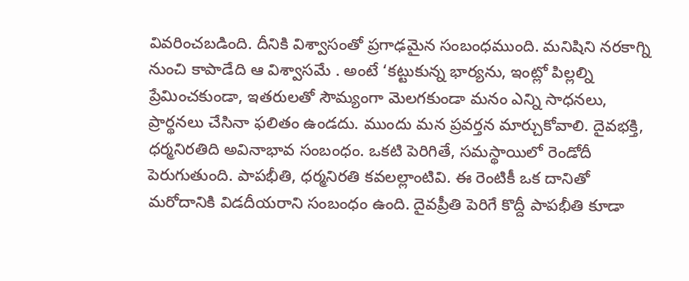వివరించబడింది. దీనికి విశ్వాసంతో ప్రగాఢమైన సంబంధముంది. మనిషిని నరకాగ్ని నుంచి కాపాడేది ఆ విశ్వాసమే . అంటే ‘కట్టుకున్న భార్యను, ఇంట్లో పిల్లల్ని ప్రేమించకుండా, ఇతరులతో సౌమ్యంగా మెలగకుండా మనం ఎన్ని సాధనలు, ప్రార్థనలు చేసినా ఫలితం ఉండదు. ముందు మన ప్రవర్తన మార్చుకోవాలి. దైవభక్తి, ధర్మనిరతిది అవినాభావ సంబంధం. ఒకటి పెరిగితే, సమస్థాయిలో రెండోదీ పెరుగుతుంది. పాపభీతి, ధర్మనిరతి కవలల్లాంటివి. ఈ రెంటికీ ఒక దానితో మరోదానికి విడదీయరాని సంబంధం ఉంది. దైవప్రీతి పెరిగే కొద్దీ పాపభీతి కూడా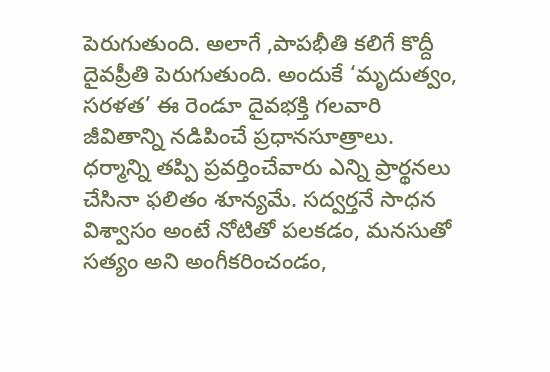పెరుగుతుంది. అలాగే ,పాపభీతి కలిగే కొద్దీ దైవప్రీతి పెరుగుతుంది. అందుకే ‘మృదుత్వం, సరళత’ ఈ రెండూ దైవభక్తి గలవారి జీవితాన్ని నడిపించే ప్రధానసూత్రాలు. ధర్మాన్ని తప్పి ప్రవర్తించేవారు ఎన్ని ప్రార్థనలు చేసినా ఫలితం శూన్యమే. సద్వర్తనే సాధన విశ్వాసం అంటే నోటితో పలకడం, మనసుతో సత్యం అని అంగీకరించండం,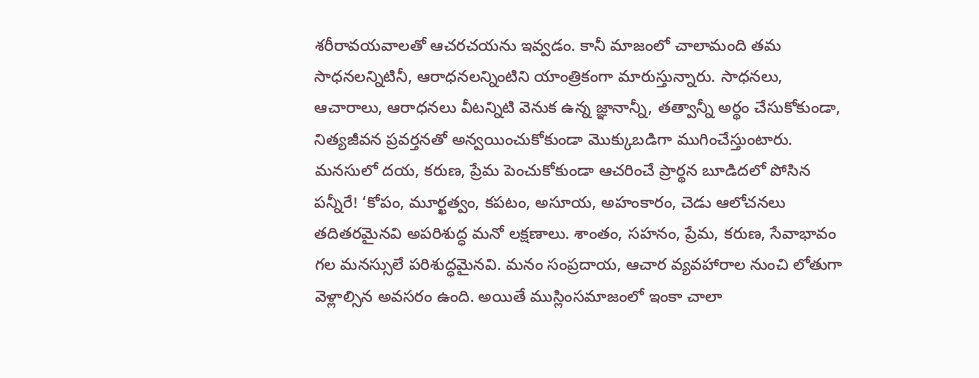శరీరావయవాలతో ఆచరచయను ఇవ్వడం. కానీ మాజంలో చాలామంది తమ సాధనలన్నిటినీ, ఆరాధనలన్నింటిని యాంత్రికంగా మారుస్తున్నారు. సాధనలు, ఆచారాలు, ఆరాధనలు వీటన్నిటి వెనుక ఉన్న జ్ఞానాన్నీ, తత్వాన్నీ అర్థం చేసుకోకుండా, నిత్యజీవన ప్రవర్తనతో అన్వయించుకోకుండా మొక్కుబడిగా ముగించేస్తుంటారు. మనసులో దయ, కరుణ, ప్రేమ పెంచుకోకుండా ఆచరించే ప్రార్థన బూడిదలో పోసిన పన్నీరే! ‘కోపం, మూర్ఖత్వం, కపటం, అసూయ, అహంకారం, చెడు ఆలోచనలు తదితరమైనవి అపరిశుద్ధ మనో లక్షణాలు. శాంతం, సహనం, ప్రేమ, కరుణ, సేవాభావం గల మనస్సులే పరిశుద్ధమైనవి. మనం సంప్రదాయ, ఆచార వ్యవహారాల నుంచి లోతుగా వెళ్లాల్సిన అవసరం ఉంది. అయితే ముస్లింసమాజంలో ఇంకా చాలా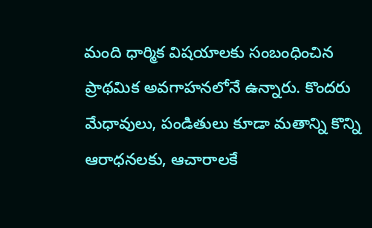మంది ధార్మిక విషయాలకు సంబంధించిన ప్రాథమిక అవగాహనలోనే ఉన్నారు. కొందరు మేధావులు, పండితులు కూడా మతాన్ని కొన్ని ఆరాధనలకు, ఆచారాలకే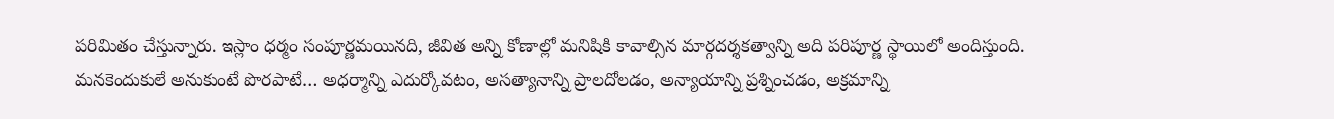పరిమితం చేస్తున్నారు. ఇస్లాం ధర్మం సంపూర్ణమయినది, జీవిత అన్ని కోణాల్లో మనిషికి కావాల్సిన మార్గదర్శకత్వాన్ని అది పరిపూర్ణ స్థాయిలో అందిస్తుంది. మనకెందుకులే అనుకుంటే పొరపాటే… అధర్మాన్ని ఎదుర్కోవటం, అసత్యానాన్ని ప్రాలదోలడం, అన్యాయాన్ని ప్రశ్నించడం, అక్రమాన్ని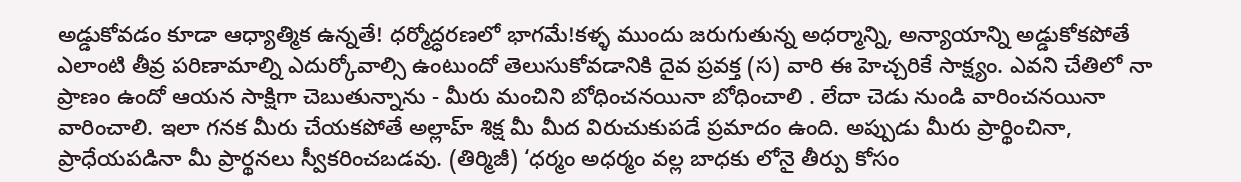అడ్డుకోవడం కూడా ఆధ్యాత్మిక ఉన్నతే! ధర్మోద్ధరణలో భాగమే!కళ్ళ ముందు జరుగుతున్న అధర్మాన్ని, అన్యాయాన్ని అడ్డుకోకపోతే ఎలాంటి తీవ్ర పరిణామాల్ని ఎదుర్కోవాల్సి ఉంటుందో తెలుసుకోవడానికి దైవ ప్రవక్త (స) వారి ఈ హెచ్చరికే సాక్ష్యం. ఎవని చేతిలో నా ప్రాణం ఉందో ఆయన సాక్షిగా చెబుతున్నాను - మీరు మంచిని బోధించనయినా బోధించాలి . లేదా చెడు నుండి వారించనయినా వారించాలి. ఇలా గనక మీరు చేయకపోతే అల్లాహ్ శిక్ష మీ మీద విరుచుకుపడే ప్రమాదం ఉంది. అప్పుడు మీరు ప్రార్థించినా, ప్రాధేయపడినా మీ ప్రార్థనలు స్వీకరించబడవు. (తిర్మిజీ) ‘ధర్మం అధర్మం వల్ల బాధకు లోనై తీర్పు కోసం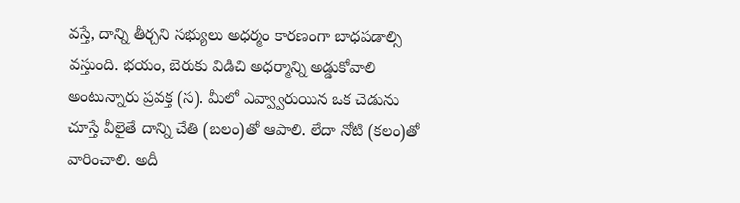వస్తే, దాన్ని తీర్చని సభ్యులు అధర్మం కారణంగా బాధపడాల్సి వస్తుంది. భయం, బెరుకు విడిచి అధర్మాన్ని అడ్డుకోవాలి అంటున్నారు ప్రవక్త (స). మీలో ఎవ్వ్వారుయిన ఒక చెడును చూస్తే వీలైతే దాన్ని చేతి (బలం)తో ఆపాలి. లేదా నోటి (కలం)తో వారించాలి. అదీ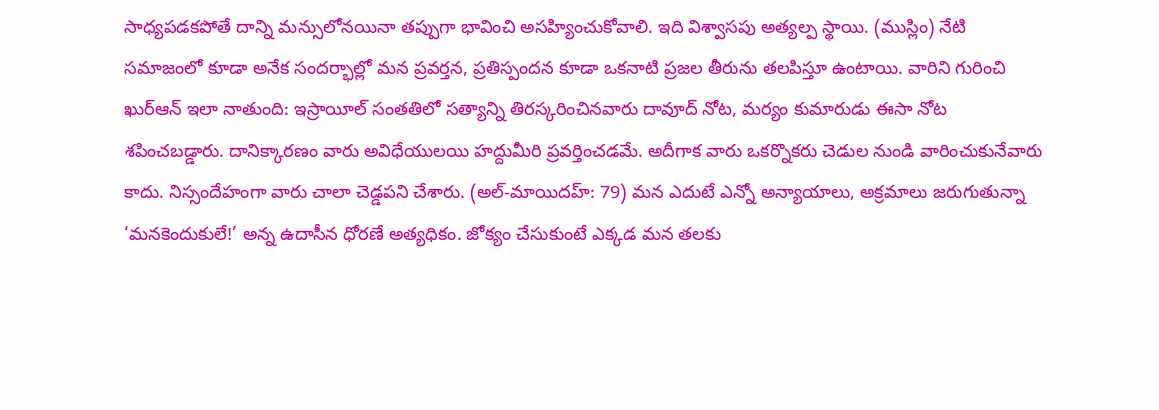సాధ్యపడకపోతే దాన్ని మన్సులోనయినా తప్పుగా భావించి అసహ్యించుకోవాలి. ఇది విశ్వాసపు అత్యల్ప స్థాయి. (ముస్లిం) నేటి సమాజంలో కూడా అనేక సందర్భాల్లో మన ప్రవర్తన, ప్రతిస్పందన కూడా ఒకనాటి ప్రజల తీరును తలపిస్తూ ఉంటాయి. వారిని గురించి ఖుర్ఆన్ ఇలా నాతుంది: ఇస్రాయీల్‌ సంతతిలో సత్యాన్ని తిరస్కరించినవారు దావూద్‌ నోట, మర్యం కుమారుడు ఈసా నోట శపించబడ్డారు. దానిక్కారణం వారు అవిధేయులయి హద్దుమీరి ప్రవర్తించడమే. అదీగాక వారు ఒకర్నొకరు చెడుల నుండి వారించుకునేవారు కాదు. నిస్సందేహంగా వారు చాలా చెడ్డపని చేశారు. (అల్-మాయిదహ్: 79) మన ఎదుటే ఎన్నో అన్యాయాలు, అక్రమాలు జరుగుతున్నా ‘మనకెందుకులే!’ అన్న ఉదాసీన ధోరణే అత్యధికం. జోక్యం చేసుకుంటే ఎక్కడ మన తలకు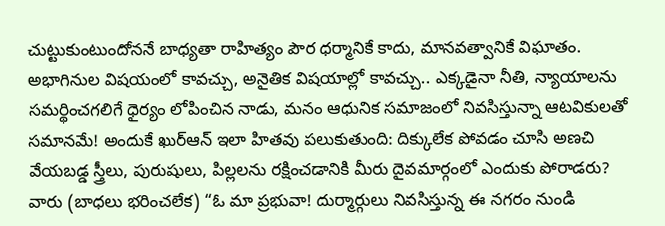చుట్టుకుంటుందోననే బాధ్యతా రాహిత్యం పౌర ధర్మానికే కాదు, మానవత్వానికే విఘాతం. అభాగినుల విషయంలో కావచ్చు, అనైతిక విషయాల్లో కావచ్చు.. ఎక్కడైనా నీతి, న్యాయాలను సమర్థించగలిగే ధైర్యం లోపించిన నాడు, మనం ఆధునిక సమాజంలో నివసిస్తున్నా ఆటవికులతో సమానమే! అందుకే ఖుర్ఆన్ ఇలా హితవు పలుకుతుంది: దిక్కులేక పోవడం చూసి అణచి వేయబడ్డ స్త్రీలు, పురుషులు, పిల్లలను రక్షించడానికి మీరు దైవమార్గంలో ఎందుకు పోరాడరు? వారు (బాధలు భరించలేక) “ఓ మా ప్రభువా! దుర్మార్గులు నివసిస్తున్న ఈ నగరం నుండి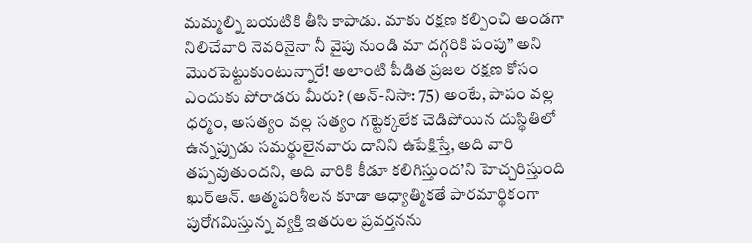మమ్మల్ని బయటికి తీసి కాపాడు. మాకు రక్షణ కల్పించి అండగా నిలిచేవారి నెవరినైనా నీ వైపు నుండి మా దగ్గరికి పంపు” అని మొరపెట్టుకుంటున్నారే! అలాంటి పీడిత ప్రజల రక్షణ కోసం ఎందుకు పోరాడరు మీరు? (అన్-నిసా: 75) అంటే, పాపం వల్ల ధర్మం, అసత్యం వల్ల సత్యం గట్టెక్కలేక చెడిపోయిన దుస్థితిలో ఉన్నప్పుడు సమర్థులైనవారు దానిని ఉపేక్షిస్తే, అది వారి తప్పవుతుందని, అది వారికి కీడూ కలిగిస్తుంద’ని హెచ్చరిస్తుంది ఖుర్ఆన్. ఆత్మపరిశీలన కూడా ఆధ్యాత్మికతే పారమార్థికంగా పురోగమిస్తున్న వ్యక్తి ఇతరుల ప్రవర్తనను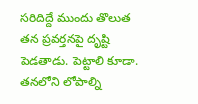సరిదిద్దే ముందు తొలుత తన ప్రవర్తనపై దృష్టి పెడతాడు. పెట్టాలి కూడా. తనలోని లోపాల్ని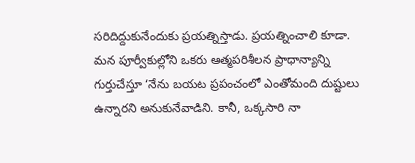సరిదిద్దుకునేందుకు ప్రయత్నిస్తాడు. ప్రయత్నించాలి కూడా. మన పూర్వీకుల్లోని ఒకరు ఆత్మపరిశీలన ప్రాధాన్యాన్ని గుర్తుచేస్తూ ‘నేను బయట ప్రపంచంలో ఎంతోమంది దుష్టులు ఉన్నారని అనుకునేవాడిని. కానీ, ఒక్కసారి నా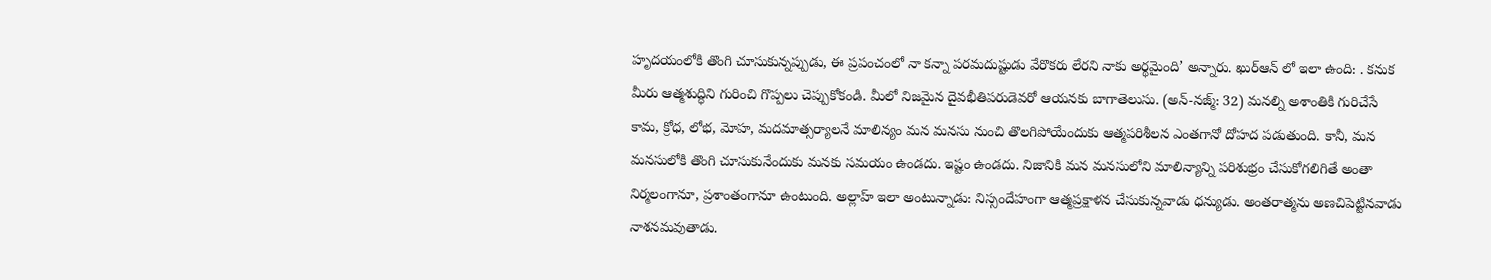హృదయంలోకి తొంగి చూసుకున్నప్పుడు, ఈ ప్రపంచంలో నా కన్నా పరమదుష్టుడు వేరొకరు లేరని నాకు అర్థమైంది’ అన్నారు. ఖుర్ఆన్ లో ఇలా ఉంది: . కనుక మీరు ఆత్మశుద్ధిని గురించి గొప్పలు చెప్పుకోకండి. మీలో నిజమైన దైవభీతిపరుడెవరో ఆయనకు బాగాతెలుసు. (అన్-నజ్మ్: 32) మనల్ని అశాంతికి గురిచేసే కామ, క్రోధ, లోభ, మోహ, మదమాత్సర్యాలనే మాలిన్యం మన మనసు నుంచి తొలగిపోయేందుకు ఆత్మపరిశీలన ఎంతగానో దోహద పడుతుంది. కానీ, మన మనసులోకి తొంగి చూసుకునేందుకు మనకు సమయం ఉండదు. ఇష్టం ఉండదు. నిజానికి మన మనసులోని మాలిన్యాన్ని పరిశుభ్రం చేసుకోగలిగితే అంతా నిర్మలంగానూ, ప్రశాంతంగానూ ఉంటుంది. అల్లాహ్ ఇలా అంటున్నాడు: నిస్సందేహంగా ఆత్మప్రక్షాళన చేసుకున్నవాడు ధన్యుడు. అంతరాత్మను అణచిపెట్టినవాడు నాశనమవుతాడు.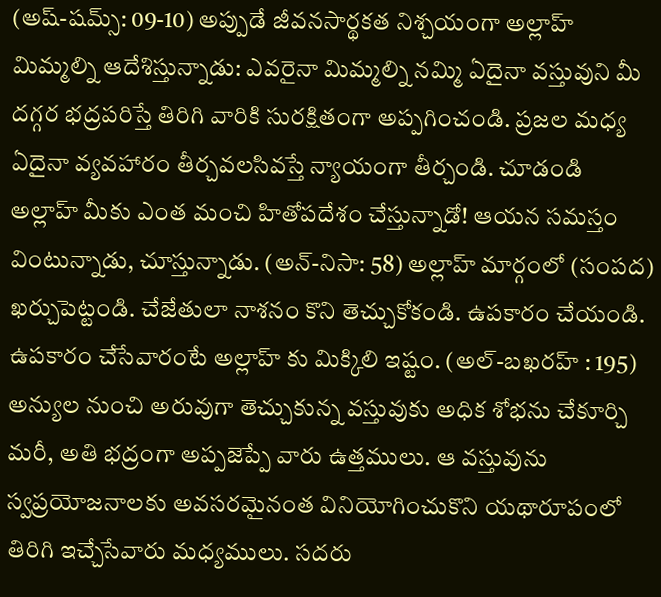(అష్-షమ్స్: 09-10) అప్పుడే జీవనసార్థకత నిశ్చయంగా అల్లాహ్ మిమ్మల్ని ఆదేశిస్తున్నాడు: ఎవరైనా మిమ్మల్ని నమ్మి ఏదైనా వస్తువుని మీ దగ్గర భద్రపరిస్తే తిరిగి వారికి సురక్షితంగా అప్పగించండి. ప్రజల మధ్య ఏదైనా వ్యవహారం తీర్చవలసివస్తే న్యాయంగా తీర్చండి. చూడండి అల్లాహ్ మీకు ఎంత మంచి హితోపదేశం చేస్తున్నాడో! ఆయన సమస్తం వింటున్నాడు, చూస్తున్నాడు. (అన్-నిసా: 58) అల్లాహ్ మార్గంలో (సంపద) ఖర్చుపెట్టండి. చేజేతులా నాశనం కొని తెచ్చుకోకండి. ఉపకారం చేయండి. ఉపకారం చేసేవారంటే అల్లాహ్ కు మిక్కిలి ఇష్టం. (అల్-బఖరహ్ : 195) అన్యుల నుంచి అరువుగా తెచ్చుకున్న వస్తువుకు అధిక శోభను చేకూర్చి మరీ, అతి భద్రంగా అప్పజెప్పే వారు ఉత్తములు. ఆ వస్తువును స్వప్రయోజనాలకు అవసరమైనంత వినియోగించుకొని యథారూపంలో తిరిగి ఇచ్చేసేవారు మధ్యములు. సదరు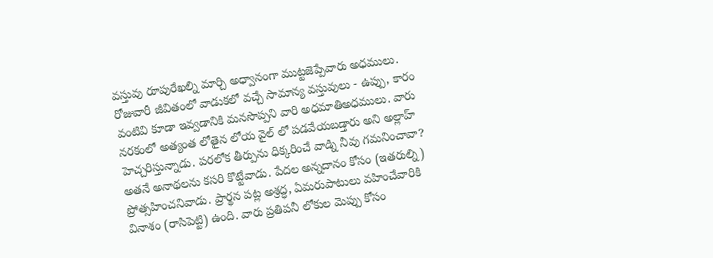వస్తువు రూపురేఖల్ని మార్చి అధ్వానంగా ముట్టజెప్పేవారు అధములు. రోజువారీ జీవితంలో వాడుకలో వచ్చే సామాన్య వస్తువులు - ఉప్పు, కారం వంటివి కూడా ఇవ్వడానికి మనసొప్పని వారి అధమాతిఅధములు. వారు నరకంలో అత్యంత లోతైన లోయ వైల్ లో పడవేయబడ్తారు అని అల్లాహ్ హెచ్చరిస్తున్నాడు. పరలోక తీర్పును ధిక్కరించే వాడ్ని నీవు గమనించావా? అతనే అనాథలను కసరి కొట్టేవాడు. పేదల అన్నదానం కోసం (ఇతరుల్ని) ప్రోత్సహించనివాడు. ప్రార్థన పట్ల అశ్రద్ధ, ఏమరుపాటులు వహించేవారికి వినాశం (రాసిపెట్టి) ఉంది. వారు ప్రతిపనీ లోకుల మెప్పు కోసం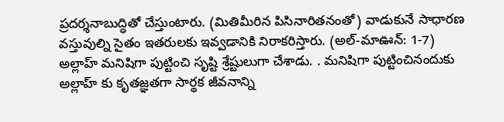ప్రదర్శనాబుద్ధితో చేస్తుంటారు. (మితిమీరిన పిసినారితనంతో) వాడుకునే సాధారణ వస్తువుల్ని సైతం ఇతరులకు ఇవ్వడానికి నిరాకరిస్తారు. (అల్-మాఊన్: 1-7) అల్లాహ్ మనిషిగా పుట్టించి సృష్టి శ్రేష్టులుగా చేశాడు. . మనిషిగా పుట్టించినందుకు అల్లాహ్ కు కృతజ్ఞతగా సార్థక జీవనాన్ని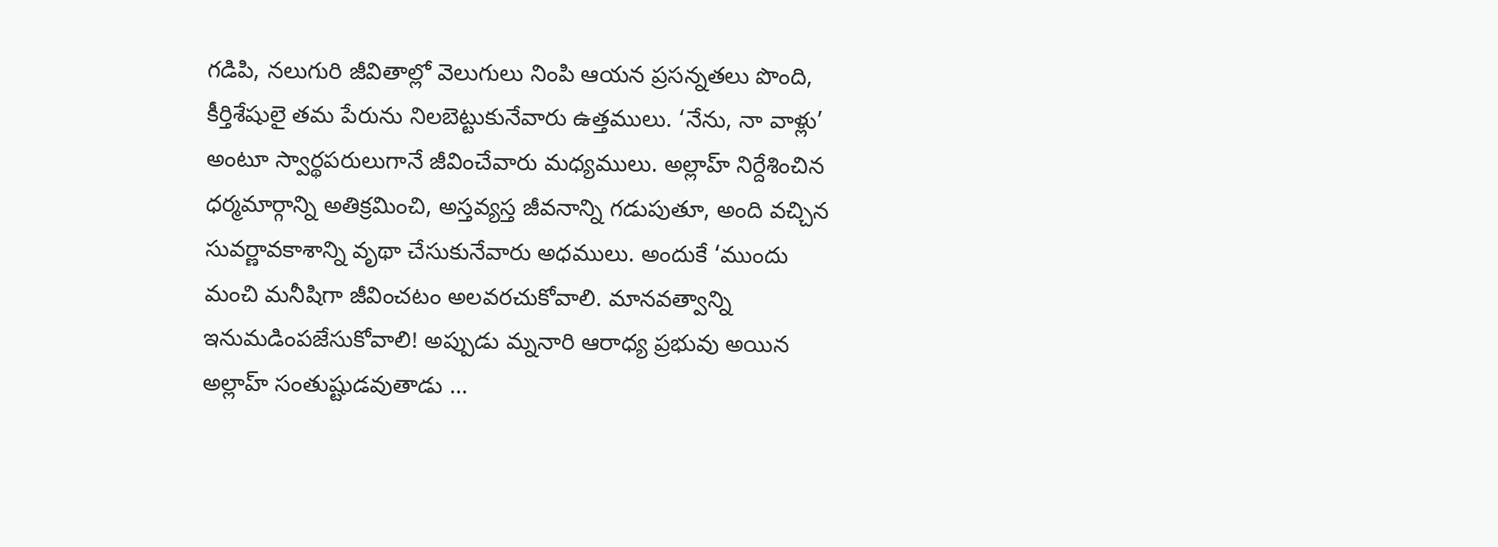గడిపి, నలుగురి జీవితాల్లో వెలుగులు నింపి ఆయన ప్రసన్నతలు పొంది, కీర్తిశేషులై తమ పేరును నిలబెట్టుకునేవారు ఉత్తములు. ‘నేను, నా వాళ్లు’ అంటూ స్వార్థపరులుగానే జీవించేవారు మధ్యములు. అల్లాహ్ నిర్దేశించిన ధర్మమార్గాన్ని అతిక్రమించి, అస్తవ్యస్త జీవనాన్ని గడుపుతూ, అంది వచ్చిన సువర్ణావకాశాన్ని వృథా చేసుకునేవారు అధములు. అందుకే ‘ముందు మంచి మనీషిగా జీవించటం అలవరచుకోవాలి. మానవత్వాన్ని ఇనుమడింపజేసుకోవాలి! అప్పుడు మ్ననారి ఆరాధ్య ప్రభువు అయిన అల్లాహ్ సంతుష్టుడవుతాడు ...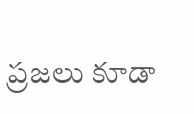ప్రజలు కూడా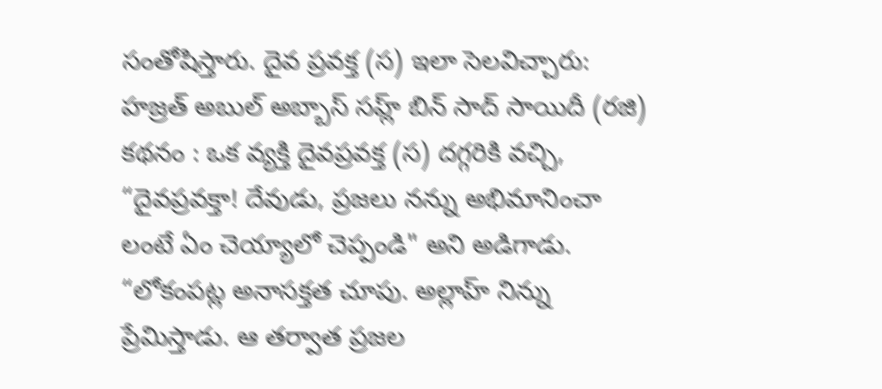సంతోషిస్తారు. దైవ ప్రవక్త (స) ఇలా సెలవిచ్చారు: హజ్రత్ అబుల్ అబ్బాస్ సహ్ల్ బిన్ సాద్ సాయిదీ (రజి) కథనం : ఒక వ్యక్తి దైవప్రవక్త (స) దగ్గరికి వచ్చి, “దైవప్రవక్తా! దేవుడు, ప్రజలు నన్ను అభిమానించా లంటే ఏం చెయ్యాలో చెప్పండి" అని అడిగాడు. “లోకంపట్ల అనాసక్తత చూపు. అల్లాహ్ నిన్ను ప్రేమిస్తాడు. ఆ తర్వాత ప్రజల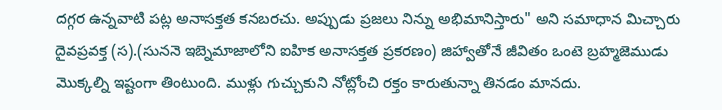దగ్గర ఉన్నవాటి పట్ల అనాసక్తత కనబరచు. అప్పుడు ప్రజలు నిన్ను అభిమానిస్తారు" అని సమాధాన మిచ్చారు దైవప్రవక్త (స).(సుననె ఇబ్నెమాజాలోని ఐహిక అనాసక్తత ప్రకరణం) జిహ్వాతోనే జీవితం ఒంటె బ్రహ్మజెముడు మొక్కల్ని ఇష్టంగా తింటుంది. ముళ్లు గుచ్చుకుని నోట్లోంచి రక్తం కారుతున్నా తినడం మానదు.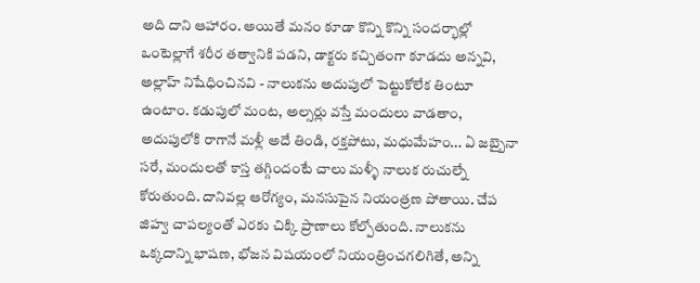అది దాని ఆహారం. అయితే మనం కూడా కొన్ని కొన్ని సందర్భాల్లో ఒంటెల్లాగే శరీర తత్వానికి పడని, డాక్టరు కచ్చితంగా కూడదు అన్నవి, అల్లాహ్ నిషేధించినవి - నాలుకను అదుపులో పెట్టుకోలేక తింటూ ఉంటాం. కడుపులో మంట, అల్సర్లు వస్తే మందులు వాడతాం, అదుపులోకి రాగానే మళ్లీ అదే తిండి, రక్తపోటు, మధుమేహం... ఏ జబ్బైనా సరే, మందులతో కాస్త తగ్గిందంటే చాలు మళ్ళీ నాలుక రుచుల్నే కోరుతుంది. దానివల్ల ఆరోగ్యం, మనసుపైన నియంత్రణ పోతాయి. చేప జిహ్వ చాపల్యంతో ఎరకు చిక్కి ప్రాణాలు కోల్పోతుంది. నాలుకను ఒక్కదాన్ని భాషణ, భోజన విషయంలో నియంత్రించగలిగితే, అన్ని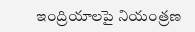ఇంద్రియాలపై నియంత్రణ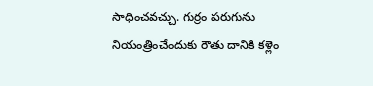సాధించవచ్చు. గుర్రం పరుగును నియంత్రించేందుకు రౌతు దానికి కళ్లెం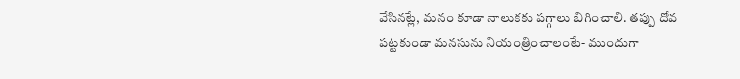వేసినట్లే, మనం కూడా నాలుకకు పగ్గాలు బిగించాలి. తప్పు దోవ పట్టకుండా మనసును నియంత్రించాలంటే- ముందుగా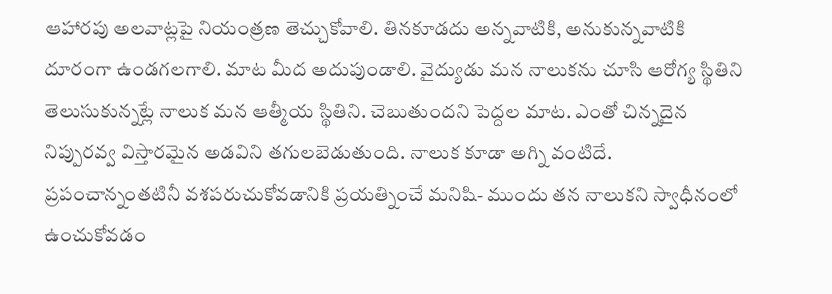ఆహారపు అలవాట్లపై నియంత్రణ తెచ్చుకోవాలి. తినకూడదు అన్నవాటికి, అనుకున్నవాటికి దూరంగా ఉండగలగాలి. మాట మీద అదుపుండాలి. వైద్యుడు మన నాలుకను చూసి ఆరోగ్య స్థితిని తెలుసుకున్నట్లే నాలుక మన ఆత్మీయ స్థితిని. చెబుతుందని పెద్దల మాట. ఎంతో చిన్నదైన నిప్పురవ్వ విస్తారమైన అడవిని తగులబెడుతుంది. నాలుక కూడా అగ్ని వంటిదే. ప్రపంచాన్నంతటినీ వశపరుచుకోవడానికి ప్రయత్నించే మనిషి- ముందు తన నాలుకని స్వాధీనంలో ఉంచుకోవడం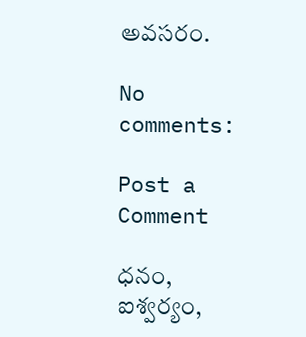అవసరం.

No comments:

Post a Comment

ధనం, ఐశ్వర్యం,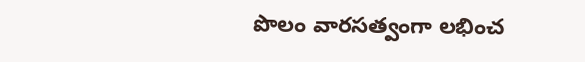పొలం వారసత్వంగా లభించ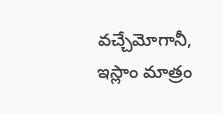వచ్చేమోగానీ, ఇస్లాం మాత్రం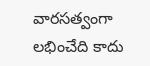వారసత్వంగా లభించేది కాదు